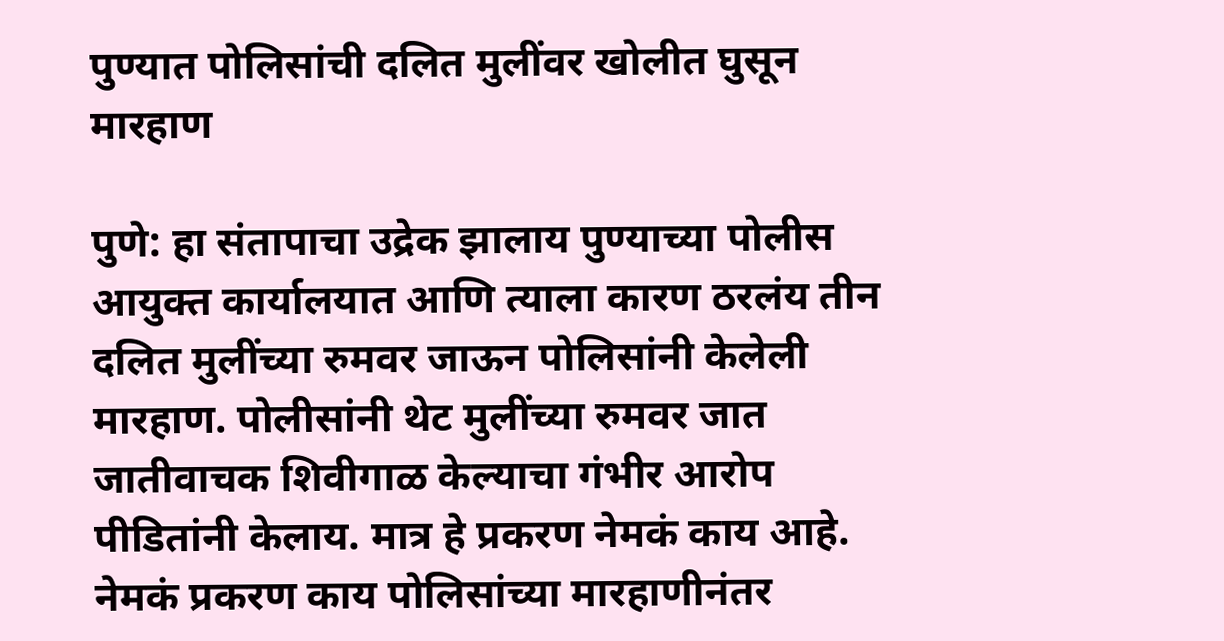पुण्यात पोलिसांची दलित मुलींवर खोलीत घुसून मारहाण

पुणे: हा संतापाचा उद्रेक झालाय पुण्याच्या पोलीस आयुक्त कार्यालयात आणि त्याला कारण ठरलंय तीन दलित मुलींच्या रुमवर जाऊन पोलिसांनी केलेली मारहाण. पोलीसांनी थेट मुलींच्या रुमवर जात जातीवाचक शिवीगाळ केल्याचा गंभीर आरोप पीडितांनी केलाय. मात्र हे प्रकरण नेमकं काय आहे. नेमकं प्रकरण काय पोलिसांच्या मारहाणीनंतर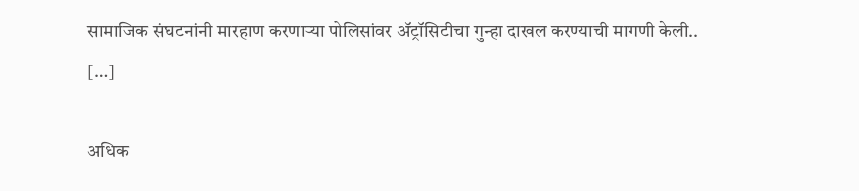सामाजिक संघटनांनी मारहाण करणाऱ्या पोलिसांवर ॲट्रॉसिटीचा गुन्हा दाखल करण्याची मागणी केली.. […]

अधिक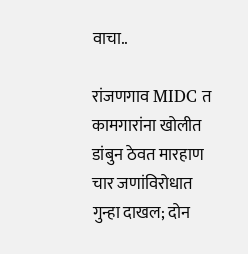वाचा..

रांजणगाव MIDC त कामगारांना खोलीत डांबुन ठेवत मारहाण चार जणांविरोधात गुन्हा दाखल; दोन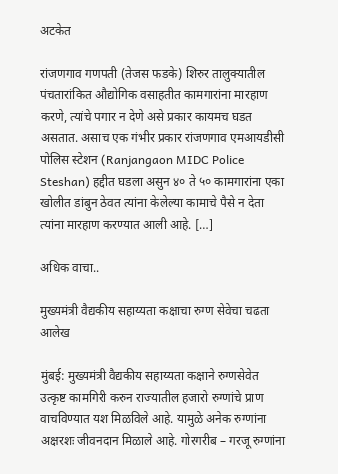अटकेत

रांजणगाव गणपती (तेजस फडके) शिरुर तालुक्यातील पंचतारांकित औद्योगिक वसाहतीत कामगारांना मारहाण करणे, त्यांचे पगार न देणे असे प्रकार कायमच घडत असतात. असाच एक गंभीर प्रकार रांजणगाव एमआयडीसी पोलिस स्टेशन (Ranjangaon MIDC Police Steshan) हद्दीत घडला असुन ४० ते ५० कामगारांना एका खोलीत डांबुन ठेवत त्यांना केलेल्या कामाचे पैसे न देता त्यांना मारहाण करण्यात आली आहे. […]

अधिक वाचा..

मुख्यमंत्री वैद्यकीय सहाय्यता कक्षाचा रुग्ण सेवेचा चढता आलेख

मुंबई: मुख्यमंत्री वैद्यकीय सहाय्यता कक्षाने रुग्णसेवेत उत्कृष्ट कामगिरी करुन राज्यातील हजारो रुग्णांचे प्राण वाचविण्यात यश मिळविले आहे. यामुळे अनेक रुग्णांना अक्षरशः जीवनदान मिळाले आहे. गोरगरीब – गरजू रुग्णांना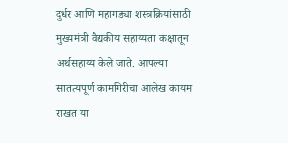दुर्धर आणि महागड्या शस्त्रक्रियांसाठी मुख्यमंत्री वैद्यकीय सहाय्यता कक्षातून अर्थसहाय्य केले जाते. आपल्या सातत्यपूर्ण कामगिरीचा आलेख कायम राखत या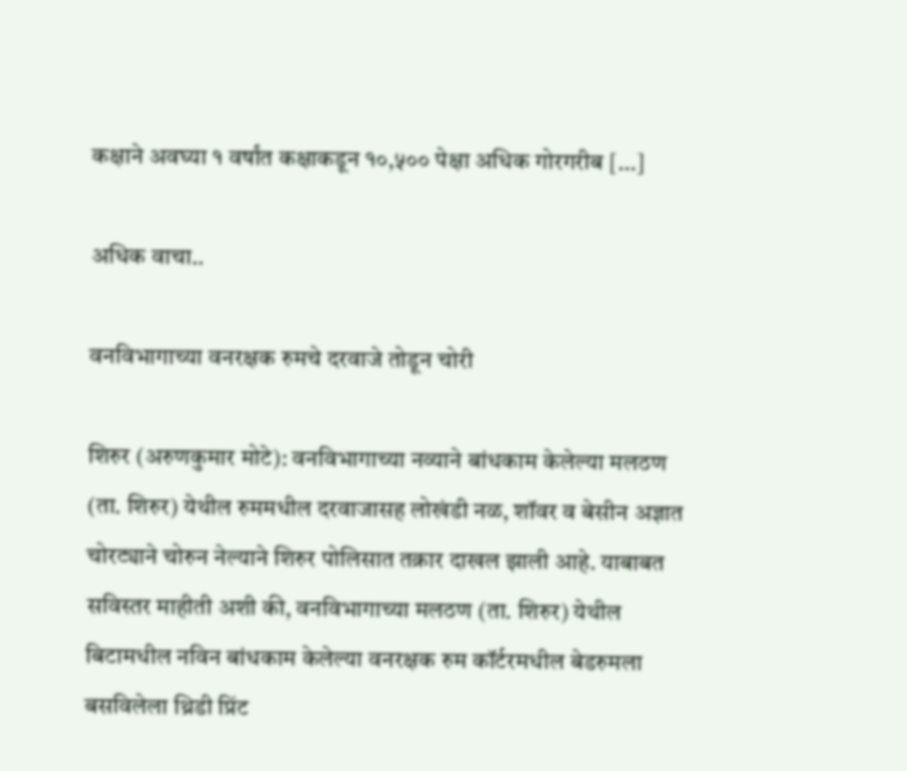कक्षाने अवघ्या १ वर्षांत कक्षाकडून १०,५०० पेक्षा अधिक गोरगरीब […]

अधिक वाचा..

वनविभागाच्या वनरक्षक रुमचे दरवाजे तोडून चोरी

शिरुर (अरुणकुमार मोटे): वनविभागाच्या नव्याने बांधकाम केलेल्या मलठण (ता. शिरुर) येथील रुममधील दरवाजासह लोखंडी नळ, शॉवर व बेसीन अज्ञात चोरट्याने चोरुन नेल्याने शिरुर पोलिसात तक्रार दाखल झाली आहे. याबाबत सविस्तर माहीती अशी की, वनविभागाच्या मलठण (ता. शिरुर) येथील बिटामधील नविन बांधकाम केलेल्या वनरक्षक रुम कॉर्टरमधील बेडरुमला बसविलेला थ्रिडी प्रिंट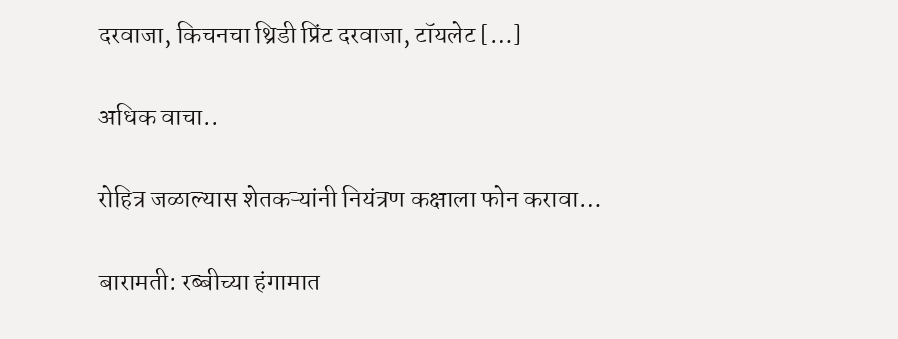दरवाजा, किचनचा थ्रिडी प्रिंट दरवाजा, टॉयलेट […]

अधिक वाचा..

रोहित्र जळाल्यास शेतकऱ्यांनी नियंत्रण कक्षाला फोन करावा…

बारामती: रब्बीच्या हंगामात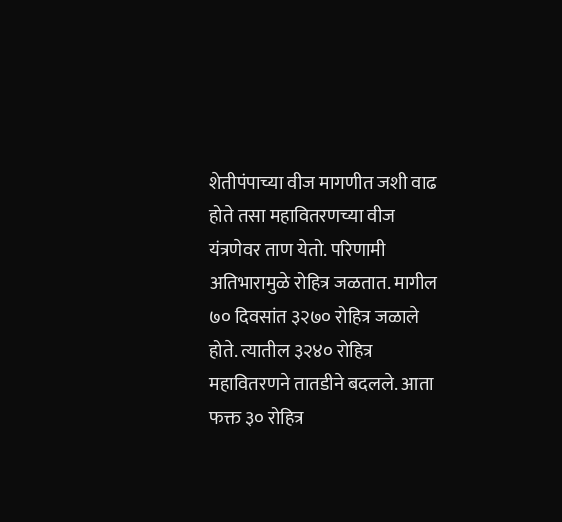शेतीपंपाच्या वीज मागणीत जशी वाढ होते तसा महावितरणच्या वीज यंत्रणेवर ताण येतो. परिणामी अतिभारामुळे रोहित्र जळतात. मागील ७० दिवसांत ३२७० रोहित्र जळाले होते. त्यातील ३२४० रोहित्र महावितरणने तातडीने बदलले. आता फक्त ३० रोहित्र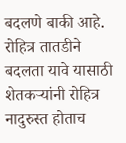बदलणे बाकी आहे. रोहित्र तातडीने बदलता यावे यासाठी शेतकऱ्यांनी रोहित्र नादुरुस्त होताच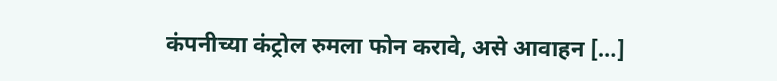कंपनीच्या कंट्रोल रुमला फोन करावे, असे आवाहन […]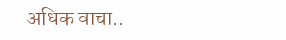अधिक वाचा..